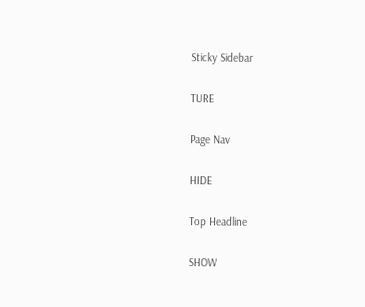Sticky Sidebar

TURE

Page Nav

HIDE

Top Headline

SHOW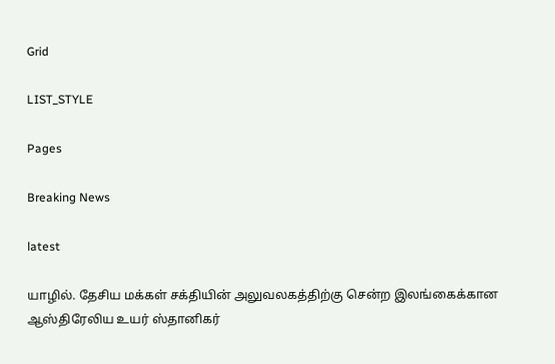Grid

LIST_STYLE

Pages

Breaking News

latest

யாழில். தேசிய மக்கள் சக்தியின் அலுவலகத்திற்கு சென்ற இலங்கைக்கான ஆஸ்திரேலிய உயர் ஸ்தானிகர்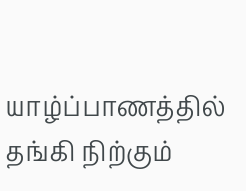யாழ்ப்பாணத்தில் தங்கி நிற்கும்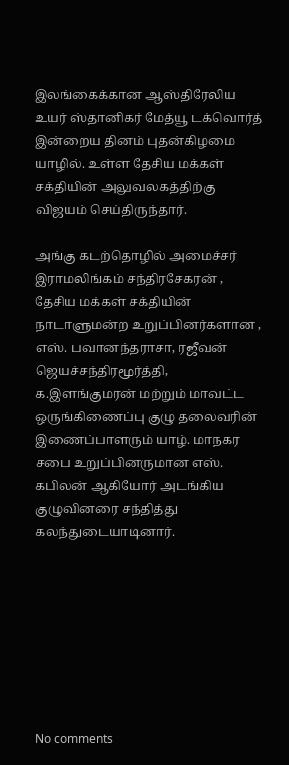இலங்கைக்கான ஆஸ்திரேலிய உயர் ஸ்தானிகர் மேத்யூ டக்வொர்த் இன்றைய தினம் புதன்கிழமை யாழில். உள்ள தேசிய மக்கள் சக்தியின் அலுவலகத்திற்கு விஜயம் செய்திருந்தார்.

அங்கு கடற்தொழில் அமைச்சர் இராமலிங்கம் சந்திரசேகரன் , தேசிய மக்கள் சக்தியின் நாடாளுமன்ற உறுப்பினர்களான , எஸ். பவானந்தராசா, ரஜீவன் ஜெயச்சந்திரமூர்த்தி, க.இளங்குமரன் மற்றும் மாவட்ட ஒருங்கிணைப்பு குழு தலைவரின் இணைப்பாளரும் யாழ். மாநகர சபை உறுப்பினருமான எஸ். கபிலன் ஆகியோர் அடங்கிய குழுவினரை சந்தித்து கலந்துடையாடினார்.








No comments